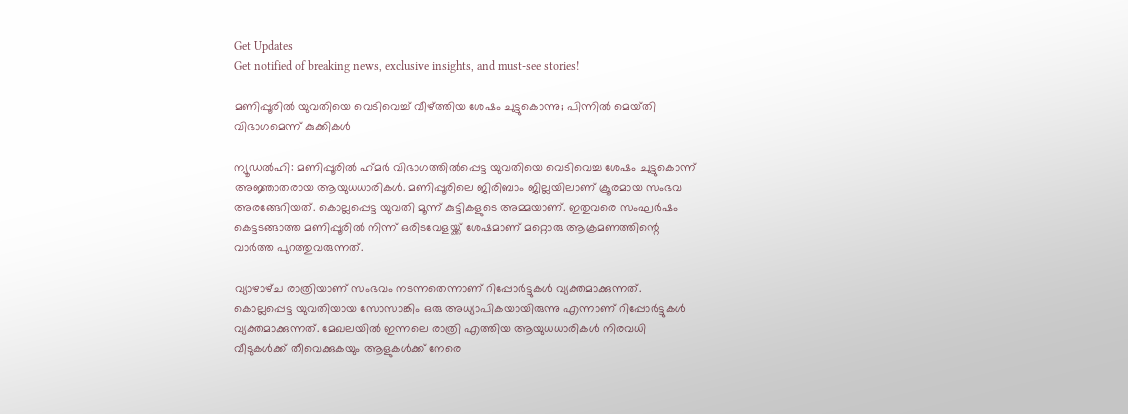Get Updates
Get notified of breaking news, exclusive insights, and must-see stories!

മണിപ്പൂരിൽ യുവതിയെ വെടിവെച്ച് വീഴ്ത്തിയ ശേഷം ചുട്ടുകൊന്നു; പിന്നിൽ മെയ്‌തി വിഭാഗമെന്ന് കുക്കികൾ

ന്യൂഡൽഹി: മണിപ്പൂരിൽ ഹ്‌മർ വിഭാഗത്തിൽപ്പെട്ട യുവതിയെ വെടിവെച്ച ശേഷം ചുട്ടുകൊന്ന് അജ്ഞാതരായ ആയുധധാരികൾ. മണിപ്പൂരിലെ ജിരിബാം ജില്ലയിലാണ് ക്രൂരമായ സംഭവ അരങ്ങേറിയത്. കൊല്ലപ്പെട്ട യുവതി മൂന്ന് കുട്ടികളുടെ അമ്മയാണ്. ഇതുവരെ സംഘർഷം കെട്ടടങ്ങാത്ത മണിപ്പൂരിൽ നിന്ന് ഒരിടവേളയ്ക്ക് ശേഷമാണ് മറ്റൊരു ആക്രമണത്തിന്റെ വാർത്ത പുറത്തുവരുന്നത്.

വ്യാഴാഴ്‌ച രാത്രിയാണ് സംഭവം നടന്നതെന്നാണ് റിപ്പോർട്ടുകൾ വ്യക്തമാക്കുന്നത്. കൊല്ലപ്പെട്ട യുവതിയായ സോസാങ്കിം ഒരു അധ്യാപികയായിരുന്നു എന്നാണ് റിപ്പോർട്ടുകൾ വ്യക്തമാക്കുന്നത്. മേഖലയിൽ ഇന്നലെ രാത്രി എത്തിയ ആയുധധാരികൾ നിരവധി വീടുകൾക്ക് തീവെക്കുകയും ആളുകൾക്ക് നേരെ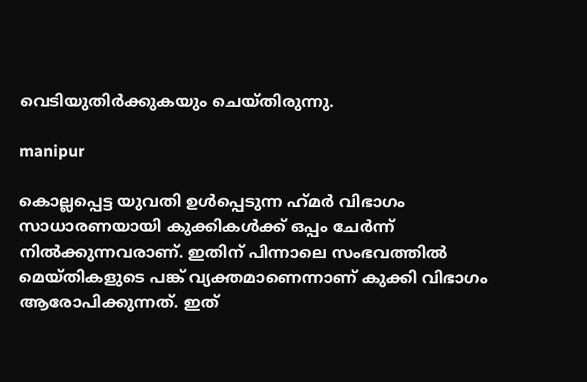വെടിയുതിർക്കുകയും ചെയ്‌തിരുന്നു.

manipur

കൊല്ലപ്പെട്ട യുവതി ഉൾപ്പെടുന്ന ഹ്‌മർ വിഭാഗം സാധാരണയായി കുക്കികൾക്ക് ഒപ്പം ചേർന്ന് നിൽക്കുന്നവരാണ്. ഇതിന് പിന്നാലെ സംഭവത്തിൽ മെയ്‌തികളുടെ പങ്ക് വ്യക്തമാണെന്നാണ് കുക്കി വിഭാഗം ആരോപിക്കുന്നത്. ഇത്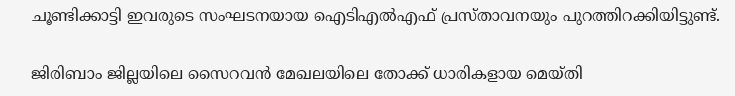ചൂണ്ടിക്കാട്ടി ഇവരുടെ സംഘടനയായ ഐടിഎൽഎഫ് പ്രസ്‌താവനയും പുറത്തിറക്കിയിട്ടുണ്ട്.

ജിരിബാം ജില്ലയിലെ സൈറവൻ മേഖലയിലെ തോക്ക് ധാരികളായ മെയ്‌തി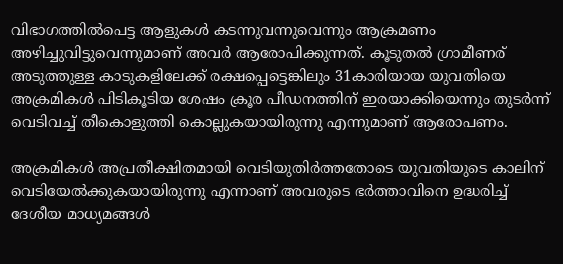വിഭാഗത്തിൽപെട്ട ആളുകൾ കടന്നുവന്നുവെന്നും ആക്രമണം അഴിച്ചുവിട്ടുവെന്നുമാണ് അവർ ആരോപിക്കുന്നത്. കൂടുതൽ ഗ്രാമീണര് അടുത്തുള്ള കാടുകളിലേക്ക് രക്ഷപ്പെട്ടെങ്കിലും 31കാരിയായ യുവതിയെ അക്രമികൾ പിടികൂടിയ ശേഷം ക്രൂര പീഡനത്തിന് ഇരയാക്കിയെന്നും തുടർന്ന് വെടിവച്ച് തീകൊളുത്തി കൊല്ലുകയായിരുന്നു എന്നുമാണ് ആരോപണം.

അക്രമികൾ അപ്രതീക്ഷിതമായി വെടിയുതിർത്തതോടെ യുവതിയുടെ കാലിന് വെടിയേൽക്കുകയായിരുന്നു എന്നാണ് അവരുടെ ഭർത്താവിനെ ഉദ്ധരിച്ച് ദേശീയ മാധ്യമങ്ങൾ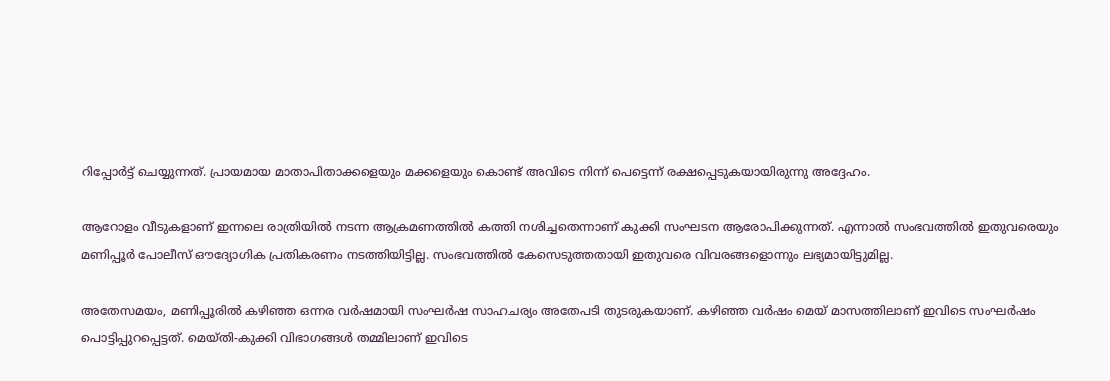റിപ്പോർട്ട് ചെയ്യുന്നത്. പ്രായമായ മാതാപിതാക്കളെയും മക്കളെയും കൊണ്ട് അവിടെ നിന്ന് പെട്ടെന്ന് രക്ഷപ്പെടുകയായിരുന്നു അദ്ദേഹം.

ആറോളം വീടുകളാണ് ഇന്നലെ രാത്രിയിൽ നടന്ന ആക്രമണത്തിൽ കത്തി നശിച്ചതെന്നാണ് കുക്കി സംഘടന ആരോപിക്കുന്നത്. എന്നാൽ സംഭവത്തിൽ ഇതുവരെയും മണിപ്പൂർ പോലീസ് ഔദ്യോഗിക പ്രതികരണം നടത്തിയിട്ടില്ല. സംഭവത്തിൽ കേസെടുത്തതായി ഇതുവരെ വിവരങ്ങളൊന്നും ലഭ്യമായിട്ടുമില്ല.

അതേസമയം, മണിപ്പൂരിൽ കഴിഞ്ഞ ഒന്നര വർഷമായി സംഘർഷ സാഹചര്യം അതേപടി തുടരുകയാണ്. കഴിഞ്ഞ വർഷം മെയ് മാസത്തിലാണ് ഇവിടെ സംഘർഷം പൊട്ടിപ്പുറപ്പെട്ടത്. മെയ്‌തി-കുക്കി വിഭാഗങ്ങൾ തമ്മിലാണ് ഇവിടെ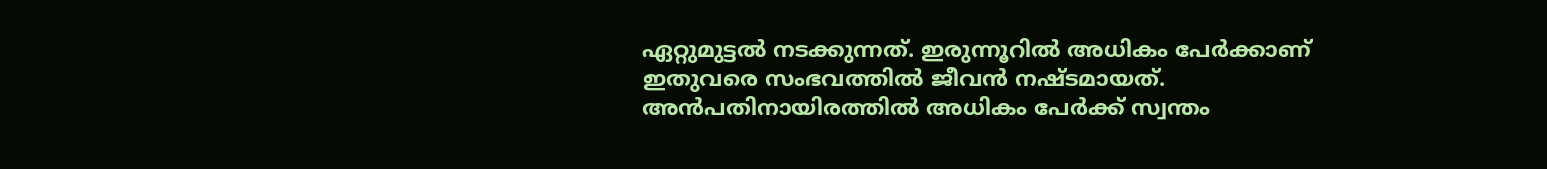ഏറ്റുമുട്ടൽ നടക്കുന്നത്. ഇരുന്നൂറിൽ അധികം പേർക്കാണ് ഇതുവരെ സംഭവത്തിൽ ജീവൻ നഷ്‌ടമായത്. അൻപതിനായിരത്തിൽ അധികം പേർക്ക് സ്വന്തം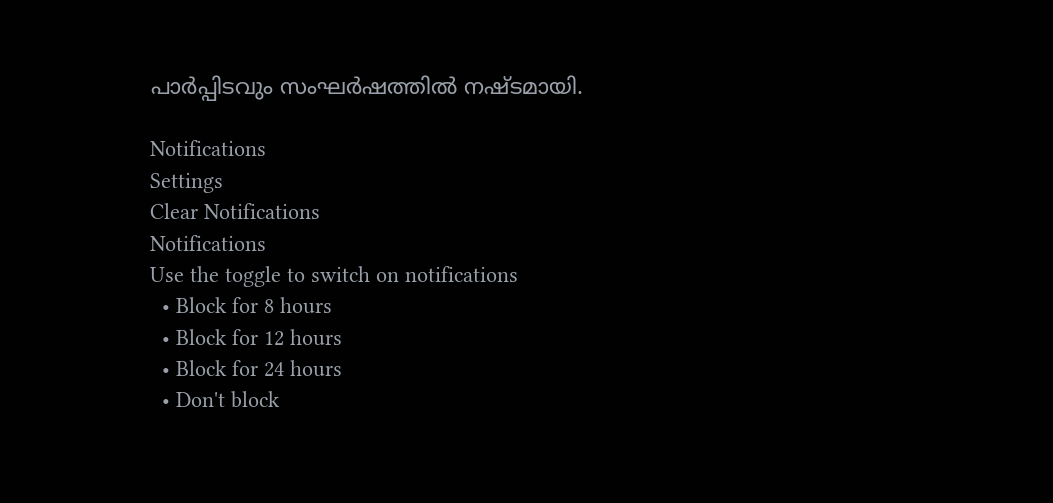പാർപ്പിടവും സംഘർഷത്തിൽ നഷ്‌ടമായി.

Notifications
Settings
Clear Notifications
Notifications
Use the toggle to switch on notifications
  • Block for 8 hours
  • Block for 12 hours
  • Block for 24 hours
  • Don't block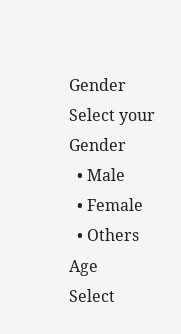Gender
Select your Gender
  • Male
  • Female
  • Others
Age
Select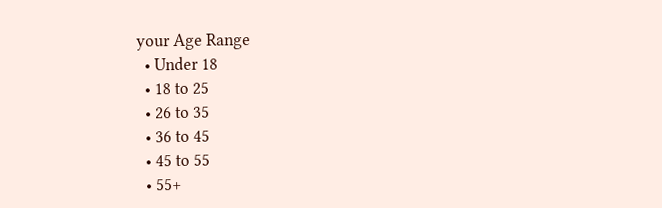your Age Range
  • Under 18
  • 18 to 25
  • 26 to 35
  • 36 to 45
  • 45 to 55
  • 55+